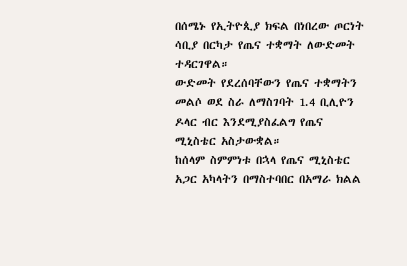በሰሜኑ የኢትዮጲያ ክፍል በነበረው ጦርነት ሳቢያ በርካታ የጤና ተቋማት ለውድመት ተዳርገዋል።
ውድመት የደረሰባቸውን የጤና ተቋማትን መልሶ ወደ ስራ ለማስገባት 1.4 ቢሊዮን ዶላር ብር እንደሚያስፈልግ የጤና ሚኒስቴር አስታውቋል።
ከሰላም ስምምነቱ በኋላ የጤና ሚኒስቴር አጋር አካላትን በማስተባበር በአማራ ክልል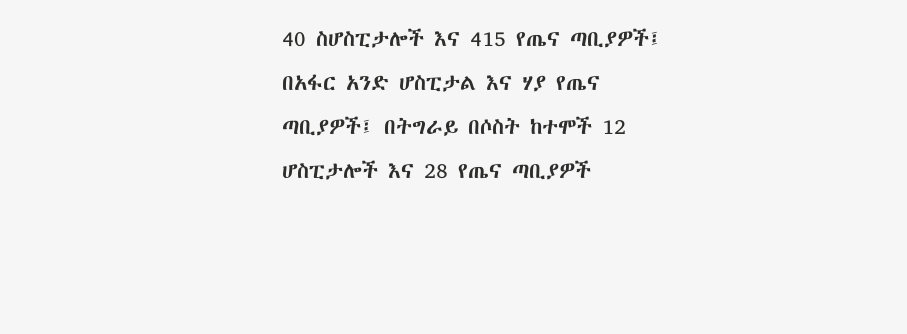40 ስሆስፒታሎች እና 415 የጤና ጣቢያዎች፤ በአፋር አንድ ሆስፒታል እና ሃያ የጤና ጣቢያዎች፤ በትግራይ በሶስት ከተሞች 12 ሆስፒታሎች እና 28 የጤና ጣቢያዎች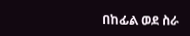በከፊል ወደ ስራ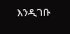እንዲገቡ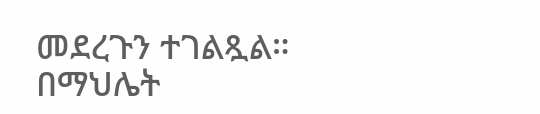መደረጉን ተገልጿል።
በማህሌት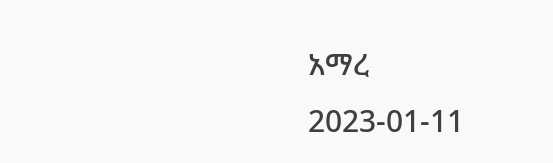አማረ
2023-01-11